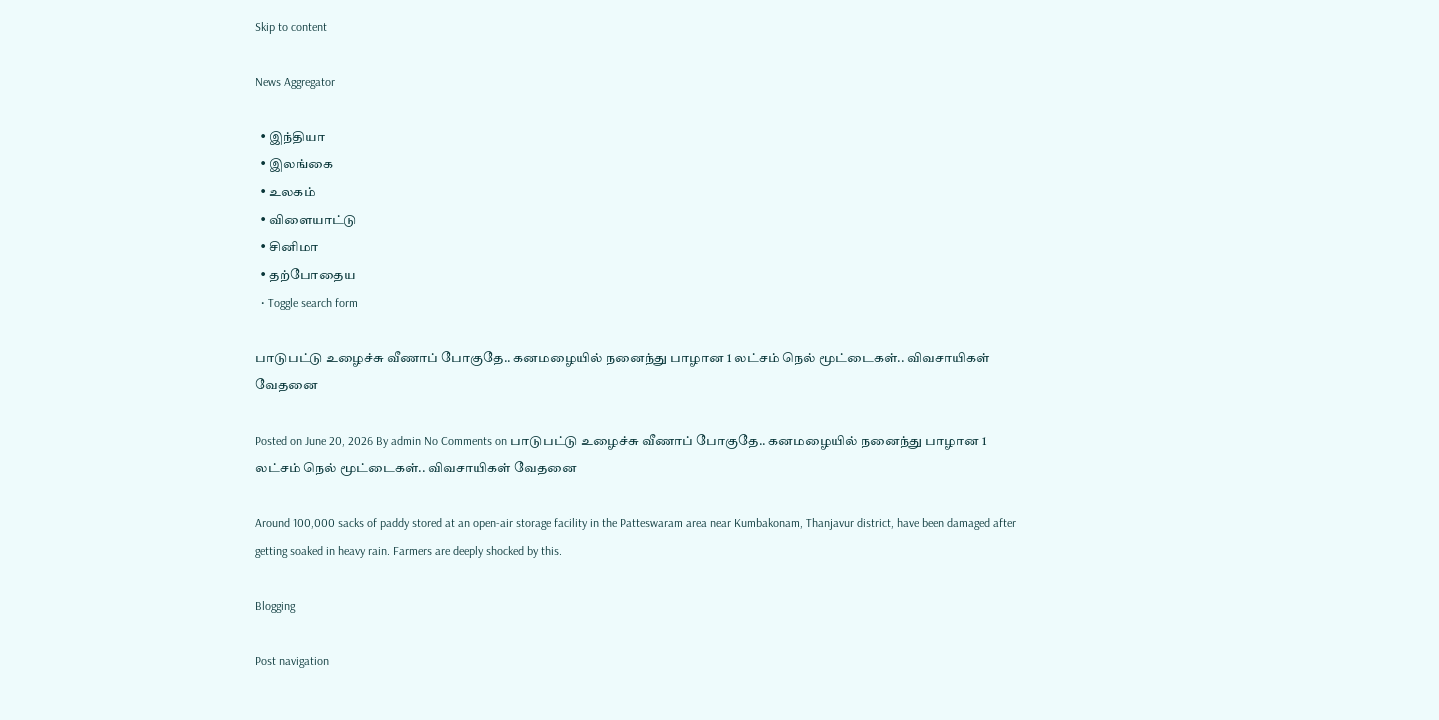Skip to content

News Aggregator

  • இந்தியா
  • இலங்கை
  • உலகம்
  • விளையாட்டு
  • சினிமா
  • தற்போதைய
  • Toggle search form

பாடுபட்டு உழைச்சு வீணாப் போகுதே.. கனமழையில் நனைந்து பாழான 1 லட்சம் நெல் மூட்டைகள்.. விவசாயிகள் வேதனை

Posted on June 20, 2026 By admin No Comments on பாடுபட்டு உழைச்சு வீணாப் போகுதே.. கனமழையில் நனைந்து பாழான 1 லட்சம் நெல் மூட்டைகள்.. விவசாயிகள் வேதனை

Around 100,000 sacks of paddy stored at an open-air storage facility in the Patteswaram area near Kumbakonam, Thanjavur district, have been damaged after getting soaked in heavy rain. Farmers are deeply shocked by this.

Blogging

Post navigation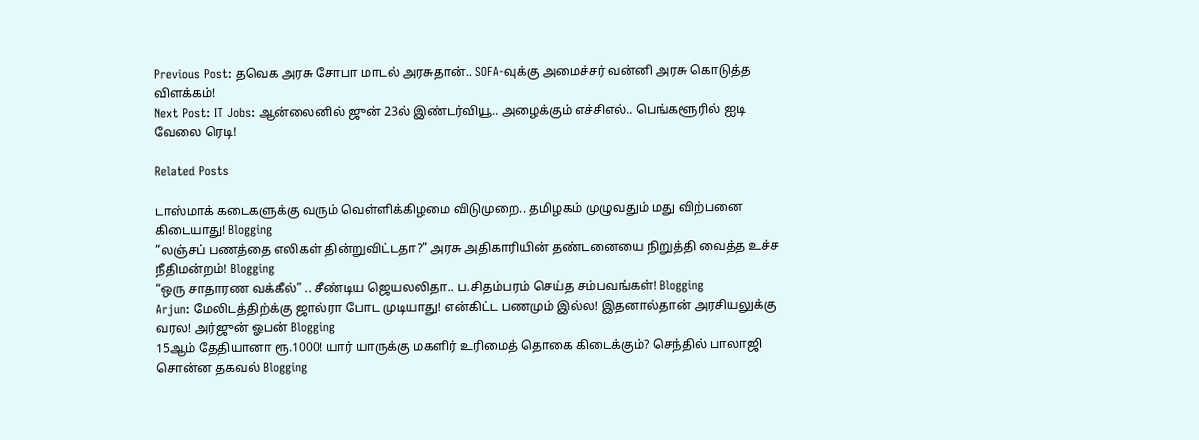Previous Post: தவெக அரசு சோபா மாடல் அரசுதான்.. SOFA-வுக்கு அமைச்சர் வன்னி அரசு கொடுத்த விளக்கம்!
Next Post: IT Jobs: ஆன்லைனில் ஜுன் 23ல் இண்டர்வியூ.. அழைக்கும் எச்சிஎல்.. பெங்களூரில் ஐடி வேலை ரெடி!

Related Posts

டாஸ்மாக் கடைகளுக்கு வரும் வெள்ளிக்கிழமை விடுமுறை.. தமிழகம் முழுவதும் மது விற்பனை கிடையாது! Blogging
“லஞ்சப் பணத்தை எலிகள் தின்றுவிட்டதா?” அரசு அதிகாரியின் தண்டனையை நிறுத்தி வைத்த உச்ச நீதிமன்றம்! Blogging
“ஒரு சாதாரண வக்கீல்” .. சீண்டிய ஜெயலலிதா.. ப.சிதம்பரம் செய்த சம்பவங்கள்! Blogging
Arjun: மேலிடத்திற்க்கு ஜால்ரா போட முடியாது! என்கிட்ட பணமும் இல்ல! இதனால்தான் அரசியலுக்கு வரல! அர்ஜுன் ஓபன் Blogging
15ஆம் தேதியானா ரூ.1000! யார் யாருக்கு மகளிர் உரிமைத் தொகை கிடைக்கும்? செந்தில் பாலாஜி சொன்ன தகவல் Blogging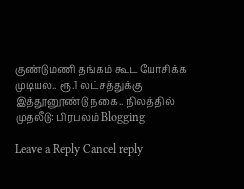குண்டுமணி தங்கம் கூட யோசிக்க முடியல.. ரூ.1 லட்சத்துக்கு இத்தூனூண்டு நகை.. நிலத்தில் முதலீடு: பிரபலம் Blogging

Leave a Reply Cancel reply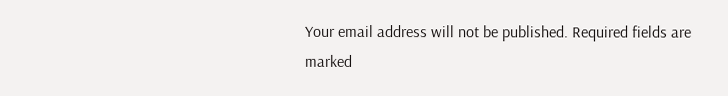Your email address will not be published. Required fields are marked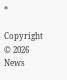*

Copyright © 2026 News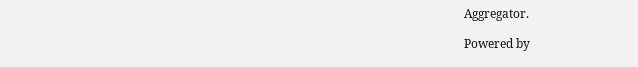Aggregator.

Powered by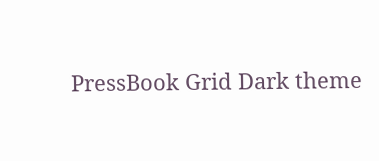PressBook Grid Dark theme